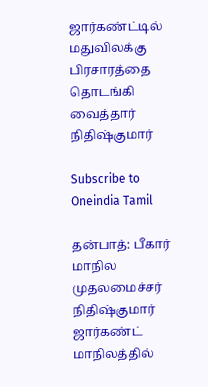ஜார்கண்ட்டில் மதுவிலக்கு பிரசாரத்தை தொடங்கி வைத்தார் நிதிஷ்குமார்

Subscribe to Oneindia Tamil

தன்பாத்: பீகார் மாநில முதலமைச்சர் நிதிஷ்குமார் ஜார்கண்ட் மாநிலத்தில்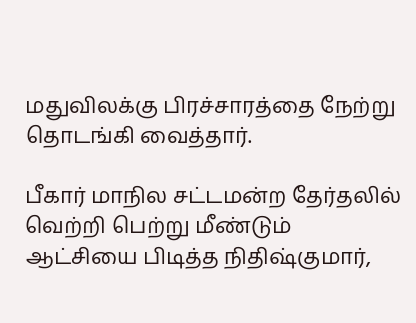மதுவிலக்கு பிரச்சாரத்தை நேற்று தொடங்கி வைத்தார்.

பீகார் மாநில சட்டமன்ற தேர்தலில் வெற்றி பெற்று மீண்டும் ஆட்சியை பிடித்த நிதிஷ்குமார்,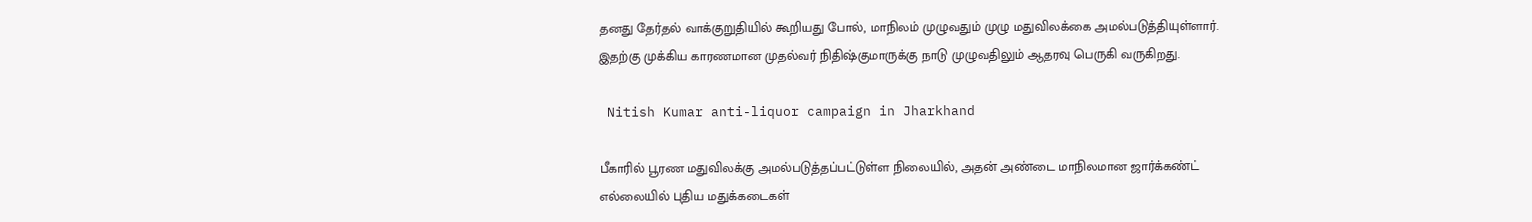தனது தேர்தல் வாக்குறுதியில் கூறியது போல், மாநிலம் முழுவதும் முழு மதுவிலக்கை அமல்படுத்தியுள்ளார். இதற்கு முக்கிய காரணமான முதல்வர் நிதிஷ்குமாருக்கு நாடு முழுவதிலும் ஆதரவு பெருகி வருகிறது.

 Nitish Kumar anti-liquor campaign in Jharkhand

பீகாரில் பூரண மதுவிலக்கு அமல்படுத்தப்பட்டுள்ள நிலையில், அதன் அண்டை மாநிலமான ஜார்க்கண்ட் எல்லையில் புதிய மதுக்கடைகள்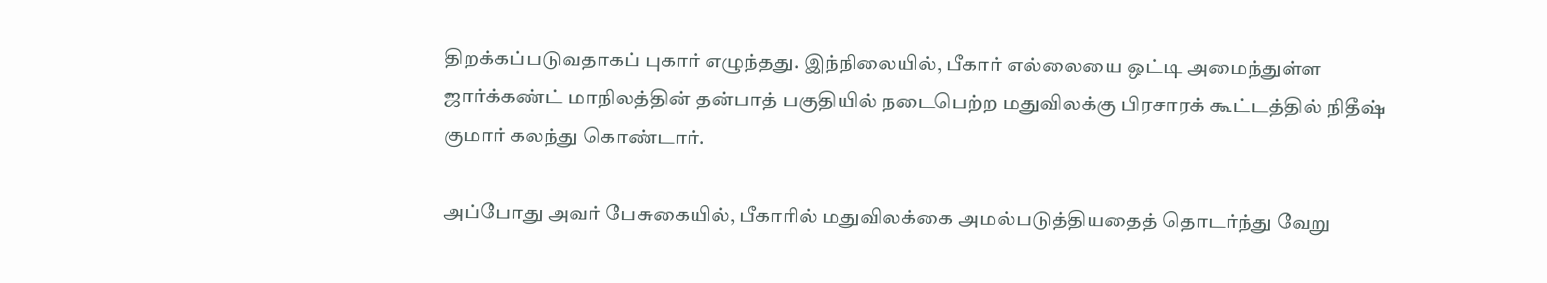திறக்கப்படுவதாகப் புகார் எழுந்தது. இந்நிலையில், பீகார் எல்லையை ஒட்டி அமைந்துள்ள ஜார்க்கண்ட் மாநிலத்தின் தன்பாத் பகுதியில் நடைபெற்ற மதுவிலக்கு பிரசாரக் கூட்டத்தில் நிதீஷ் குமார் கலந்து கொண்டார்.

அப்போது அவர் பேசுகையில், பீகாரில் மதுவிலக்கை அமல்படுத்தியதைத் தொடர்ந்து வேறு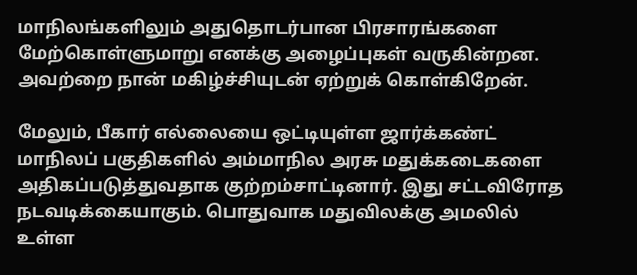மாநிலங்களிலும் அதுதொடர்பான பிரசாரங்களை மேற்கொள்ளுமாறு எனக்கு அழைப்புகள் வருகின்றன. அவற்றை நான் மகிழ்ச்சியுடன் ஏற்றுக் கொள்கிறேன்.

மேலும், பீகார் எல்லையை ஒட்டியுள்ள ஜார்க்கண்ட் மாநிலப் பகுதிகளில் அம்மாநில அரசு மதுக்கடைகளை அதிகப்படுத்துவதாக குற்றம்சாட்டினார். இது சட்டவிரோத நடவடிக்கையாகும். பொதுவாக மதுவிலக்கு அமலில் உள்ள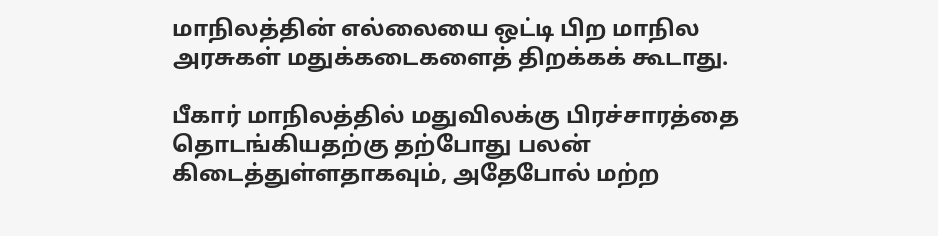மாநிலத்தின் எல்லையை ஒட்டி பிற மாநில அரசுகள் மதுக்கடைகளைத் திறக்கக் கூடாது.

பீகார் மாநிலத்தில் மதுவிலக்கு பிரச்சாரத்தை தொடங்கியதற்கு தற்போது பலன் கிடைத்துள்ளதாகவும், அதேபோல் மற்ற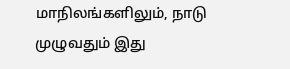மாநிலங்களிலும், நாடு முழுவதும் இது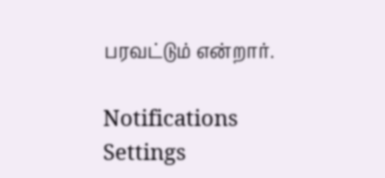பரவட்டும் என்றார்.

Notifications
Settings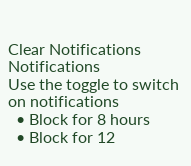Clear Notifications
Notifications
Use the toggle to switch on notifications
  • Block for 8 hours
  • Block for 12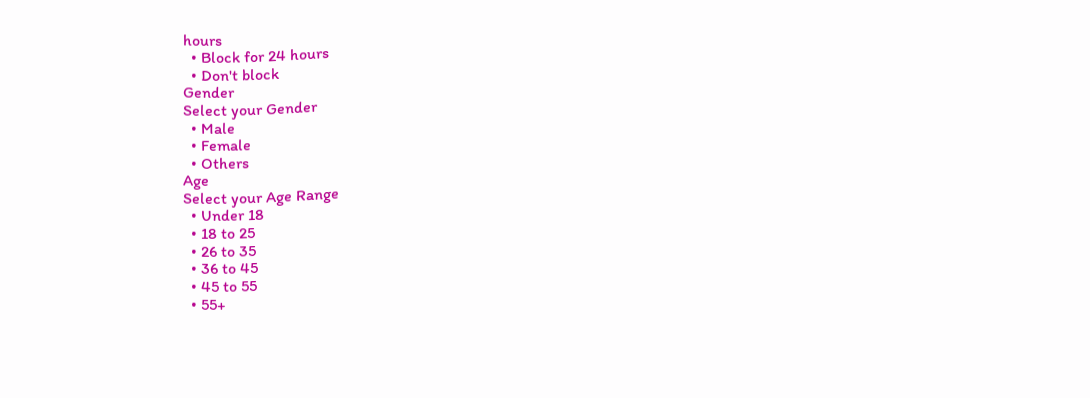hours
  • Block for 24 hours
  • Don't block
Gender
Select your Gender
  • Male
  • Female
  • Others
Age
Select your Age Range
  • Under 18
  • 18 to 25
  • 26 to 35
  • 36 to 45
  • 45 to 55
  • 55+